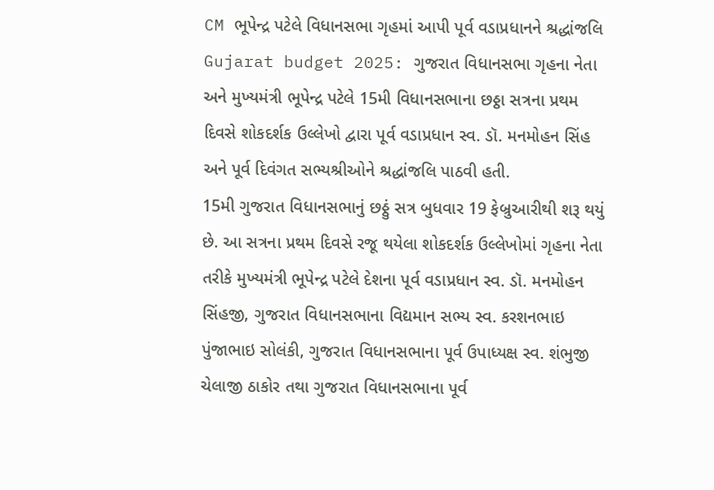CM ભૂપેન્દ્ર પટેલે વિધાનસભા ગૃહમાં આપી પૂર્વ વડાપ્રધાનને શ્રદ્ધાંજલિ
Gujarat budget 2025: ગુજરાત વિધાનસભા ગૃહના નેતા અને મુખ્યમંત્રી ભૂપેન્દ્ર પટેલે 15મી વિધાનસભાના છઠ્ઠા સત્રના પ્રથમ દિવસે શોકદર્શક ઉલ્લેખો દ્વારા પૂર્વ વડાપ્રધાન સ્વ. ડૉ. મનમોહન સિંહ અને પૂર્વ દિવંગત સભ્યશ્રીઓને શ્રદ્ધાંજલિ પાઠવી હતી.
15મી ગુજરાત વિધાનસભાનું છઠ્ઠું સત્ર બુધવાર 19 ફેબ્રુઆરીથી શરૂ થયું છે. આ સત્રના પ્રથમ દિવસે રજૂ થયેલા શોકદર્શક ઉલ્લેખોમાં ગૃહના નેતા તરીકે મુખ્યમંત્રી ભૂપેન્દ્ર પટેલે દેશના પૂર્વ વડાપ્રધાન સ્વ. ડૉ. મનમોહન સિંહજી, ગુજરાત વિધાનસભાના વિદ્યમાન સભ્ય સ્વ. કરશનભાઇ પુંજાભાઇ સોલંકી, ગુજરાત વિધાનસભાના પૂર્વ ઉપાધ્યક્ષ સ્વ. શંભુજી ચેલાજી ઠાકોર તથા ગુજરાત વિધાનસભાના પૂર્વ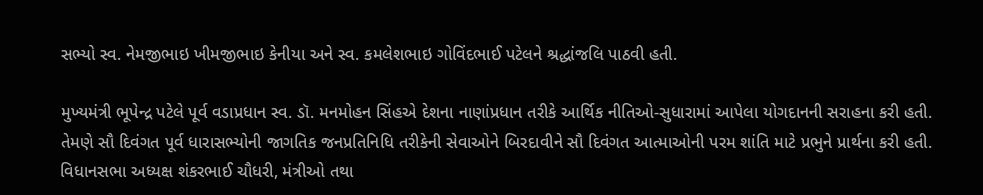સભ્યો સ્વ. નેમજીભાઇ ખીમજીભાઇ કેનીયા અને સ્વ. કમલેશભાઇ ગોવિંદભાઈ પટેલને શ્રદ્ધાંજલિ પાઠવી હતી.

મુખ્યમંત્રી ભૂપેન્દ્ર પટેલે પૂર્વ વડાપ્રધાન સ્વ. ડૉ. મનમોહન સિંહએ દેશના નાણાંપ્રધાન તરીકે આર્થિક નીતિઓ-સુધારામાં આપેલા યોગદાનની સરાહના કરી હતી.
તેમણે સૌ દિવંગત પૂર્વ ધારાસભ્યોની જાગતિક જનપ્રતિનિધિ તરીકેની સેવાઓને બિરદાવીને સૌ દિવંગત આત્માઓની પરમ શાંતિ માટે પ્રભુને પ્રાર્થના કરી હતી.
વિધાનસભા અધ્યક્ષ શંકરભાઈ ચૌધરી, મંત્રીઓ તથા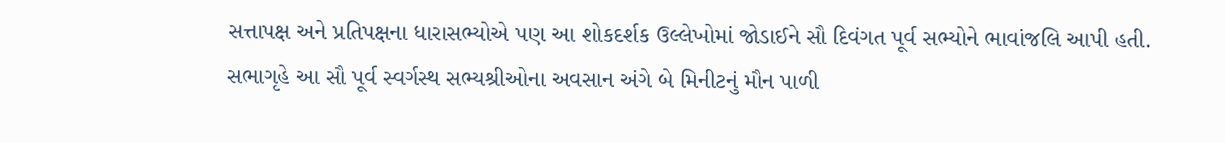સત્તાપક્ષ અને પ્રતિપક્ષના ધારાસભ્યોએ પણ આ શોકદર્શક ઉલ્લેખોમાં જોડાઈને સૌ દિવંગત પૂર્વ સભ્યોને ભાવાંજલિ આપી હતી.
સભાગૃહે આ સૌ પૂર્વ સ્વર્ગસ્થ સભ્યશ્રીઓના અવસાન અંગે બે મિનીટનું મૌન પાળી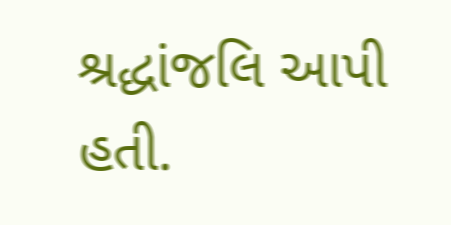શ્રદ્ધાંજલિ આપી હતી.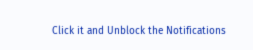Click it and Unblock the Notifications